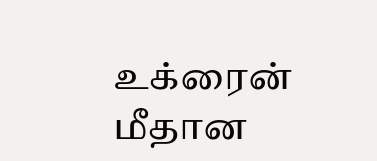உக்ரைன் மீதான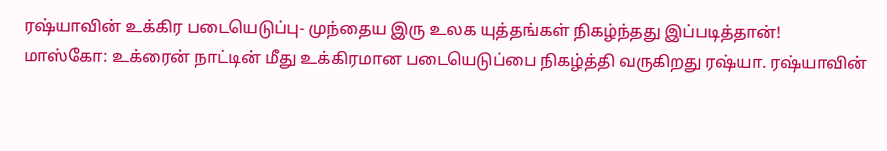ரஷ்யாவின் உக்கிர படையெடுப்பு- முந்தைய இரு உலக யுத்தங்கள் நிகழ்ந்தது இப்படித்தான்!
மாஸ்கோ: உக்ரைன் நாட்டின் மீது உக்கிரமான படையெடுப்பை நிகழ்த்தி வருகிறது ரஷ்யா. ரஷ்யாவின்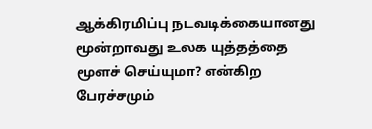ஆக்கிரமிப்பு நடவடிக்கையானது மூன்றாவது உலக யுத்தத்தை மூளச் செய்யுமா? என்கிற பேரச்சமும்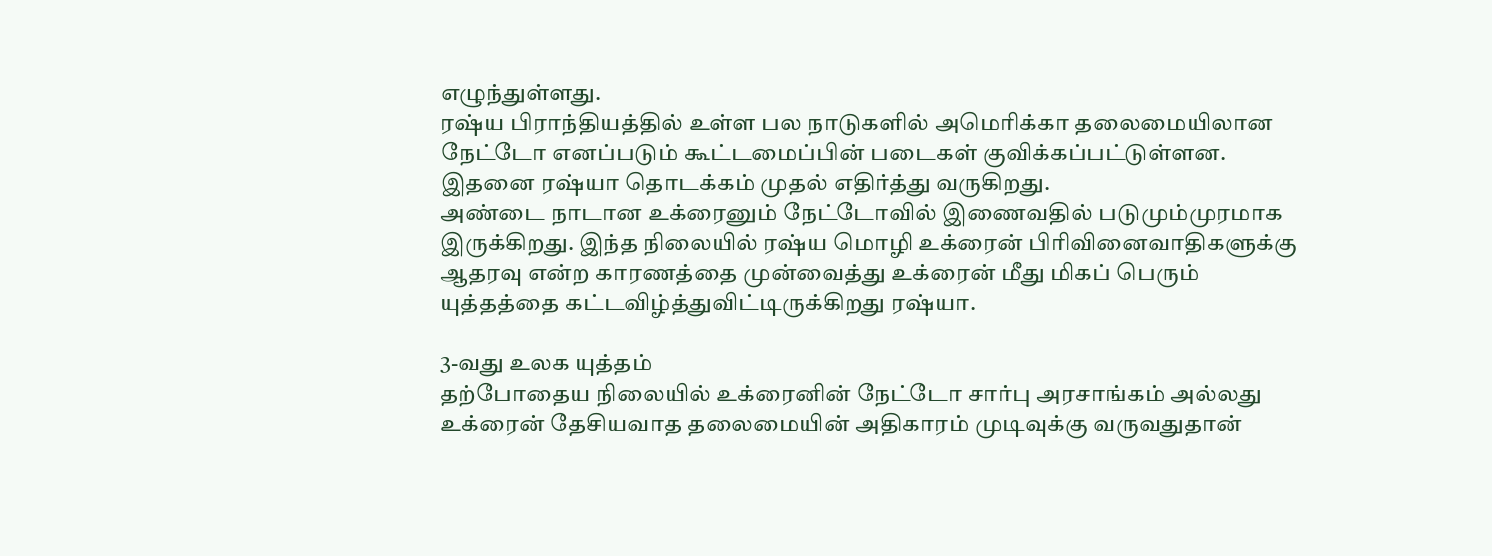எழுந்துள்ளது.
ரஷ்ய பிராந்தியத்தில் உள்ள பல நாடுகளில் அமெரிக்கா தலைமையிலான நேட்டோ எனப்படும் கூட்டமைப்பின் படைகள் குவிக்கப்பட்டுள்ளன. இதனை ரஷ்யா தொடக்கம் முதல் எதிர்த்து வருகிறது.
அண்டை நாடான உக்ரைனும் நேட்டோவில் இணைவதில் படுமும்முரமாக இருக்கிறது. இந்த நிலையில் ரஷ்ய மொழி உக்ரைன் பிரிவினைவாதிகளுக்கு ஆதரவு என்ற காரணத்தை முன்வைத்து உக்ரைன் மீது மிகப் பெரும் யுத்தத்தை கட்டவிழ்த்துவிட்டிருக்கிறது ரஷ்யா.

3-வது உலக யுத்தம்
தற்போதைய நிலையில் உக்ரைனின் நேட்டோ சார்பு அரசாங்கம் அல்லது உக்ரைன் தேசியவாத தலைமையின் அதிகாரம் முடிவுக்கு வருவதுதான்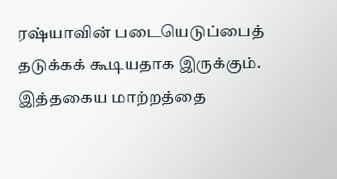ரஷ்யாவின் படையெடுப்பைத் தடுக்கக் கூடியதாக இருக்கும். இத்தகைய மாற்றத்தை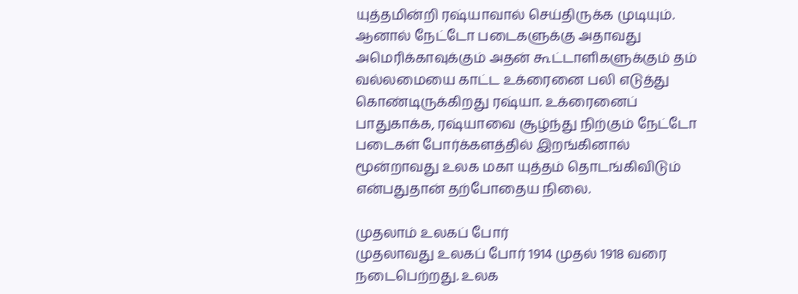யுத்தமின்றி ரஷ்யாவால் செய்திருக்க முடியும். ஆனால் நேட்டோ படைகளுக்கு அதாவது அமெரிக்காவுக்கும் அதன் கூட்டாளிகளுக்கும் தம் வல்லமையை காட்ட உக்ரைனை பலி எடுத்து கொண்டிருக்கிறது ரஷ்யா. உக்ரைனைப் பாதுகாக்க, ரஷ்யாவை சூழ்ந்து நிற்கும் நேட்டோ படைகள் போர்க்களத்தில் இறங்கினால் மூன்றாவது உலக மகா யுத்தம் தொடங்கிவிடும் என்பதுதான் தற்போதைய நிலை.

முதலாம் உலகப் போர்
முதலாவது உலகப் போர் 1914 முதல் 1918 வரை நடைபெற்றது. உலக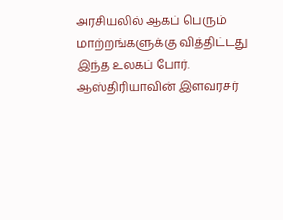அரசியலில் ஆகப் பெரும் மாற்றங்களுக்கு வித்திட்டது இந்த உலகப் போர். ஆஸ்திரியாவின் இளவரசர்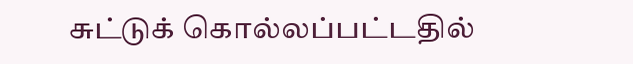சுட்டுக் கொல்லப்பட்டதில்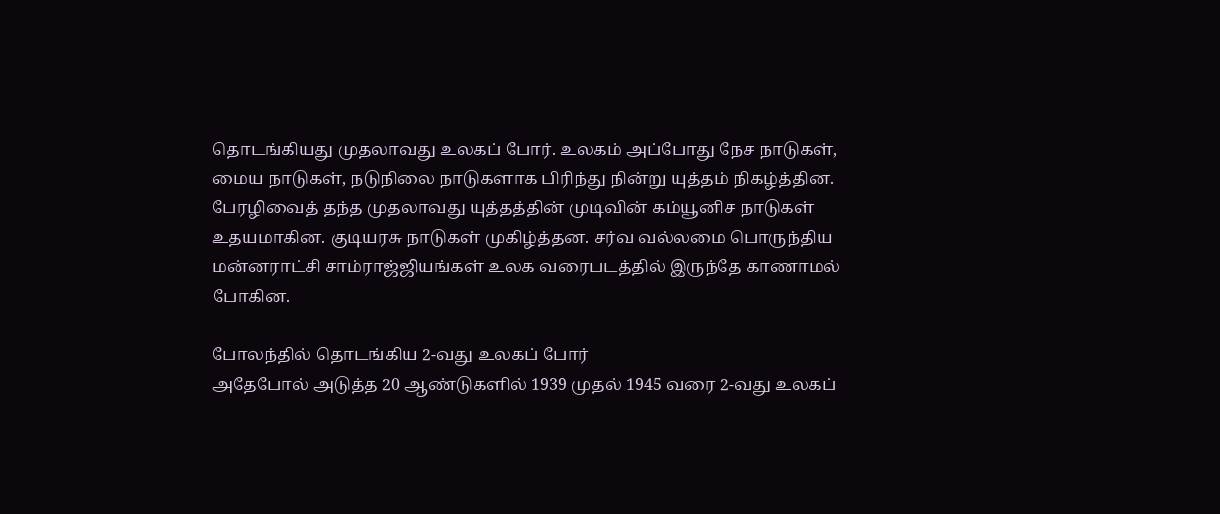தொடங்கியது முதலாவது உலகப் போர். உலகம் அப்போது நேச நாடுகள், மைய நாடுகள், நடுநிலை நாடுகளாக பிரிந்து நின்று யுத்தம் நிகழ்த்தின. பேரழிவைத் தந்த முதலாவது யுத்தத்தின் முடிவின் கம்யூனிச நாடுகள் உதயமாகின. குடியரசு நாடுகள் முகிழ்த்தன. சர்வ வல்லமை பொருந்திய மன்னராட்சி சாம்ராஜ்ஜியங்கள் உலக வரைபடத்தில் இருந்தே காணாமல் போகின.

போலந்தில் தொடங்கிய 2-வது உலகப் போர்
அதேபோல் அடுத்த 20 ஆண்டுகளில் 1939 முதல் 1945 வரை 2-வது உலகப்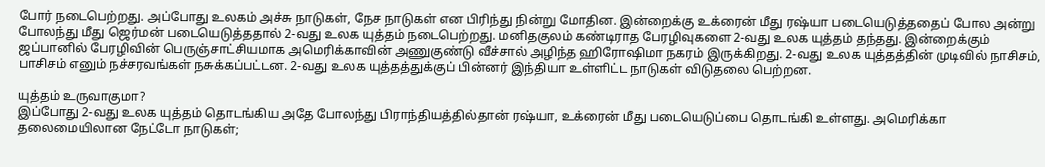போர் நடைபெற்றது. அப்போது உலகம் அச்சு நாடுகள், நேச நாடுகள் என பிரிந்து நின்று மோதின. இன்றைக்கு உக்ரைன் மீது ரஷ்யா படையெடுத்ததைப் போல அன்று போலந்து மீது ஜெர்மன் படையெடுத்ததால் 2-வது உலக யுத்தம் நடைபெற்றது. மனிதகுலம் கண்டிராத பேரழிவுகளை 2-வது உலக யுத்தம் தந்தது. இன்றைக்கும் ஜப்பானில் பேரழிவின் பெருஞ்சாட்சியமாக அமெரிக்காவின் அணுகுண்டு வீச்சால் அழிந்த ஹிரோஷிமா நகரம் இருக்கிறது. 2-வது உலக யுத்தத்தின் முடிவில் நாசிசம், பாசிசம் எனும் நச்சரவங்கள் நசுக்கப்பட்டன. 2-வது உலக யுத்தத்துக்குப் பின்னர் இந்தியா உள்ளிட்ட நாடுகள் விடுதலை பெற்றன.

யுத்தம் உருவாகுமா?
இப்போது 2-வது உலக யுத்தம் தொடங்கிய அதே போலந்து பிராந்தியத்தில்தான் ரஷ்யா, உக்ரைன் மீது படையெடுப்பை தொடங்கி உள்ளது. அமெரிக்கா தலைமையிலான நேட்டோ நாடுகள்;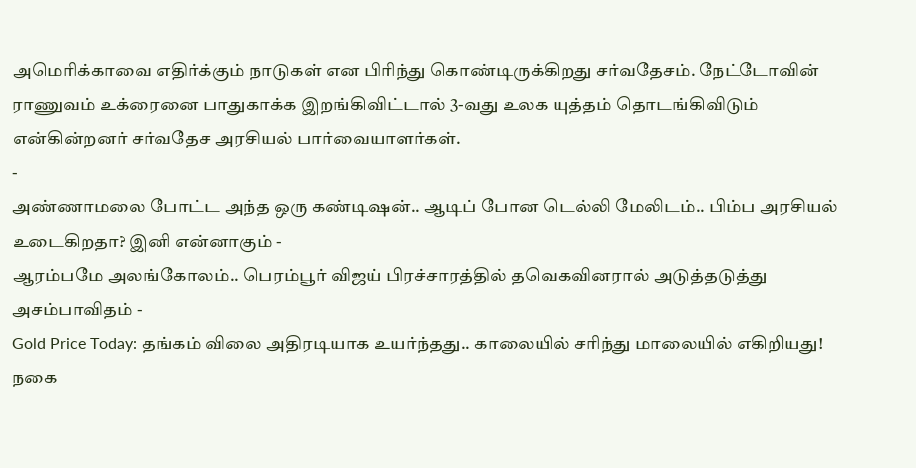அமெரிக்காவை எதிர்க்கும் நாடுகள் என பிரிந்து கொண்டிருக்கிறது சர்வதேசம். நேட்டோவின் ராணுவம் உக்ரைனை பாதுகாக்க இறங்கிவிட்டால் 3-வது உலக யுத்தம் தொடங்கிவிடும் என்கின்றனர் சர்வதேச அரசியல் பார்வையாளர்கள்.
-
அண்ணாமலை போட்ட அந்த ஒரு கண்டிஷன்.. ஆடிப் போன டெல்லி மேலிடம்.. பிம்ப அரசியல் உடைகிறதா? இனி என்னாகும் -
ஆரம்பமே அலங்கோலம்.. பெரம்பூர் விஜய் பிரச்சாரத்தில் தவெகவினரால் அடுத்தடுத்து அசம்பாவிதம் -
Gold Price Today: தங்கம் விலை அதிரடியாக உயர்ந்தது.. காலையில் சரிந்து மாலையில் எகிறியது! நகை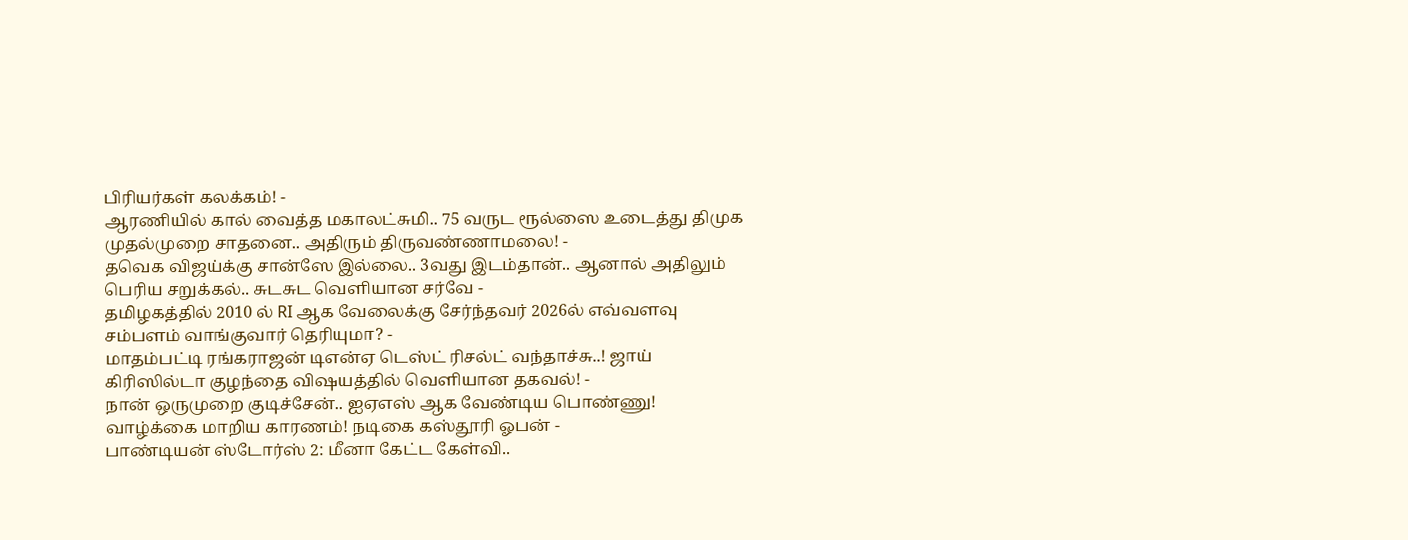பிரியர்கள் கலக்கம்! -
ஆரணியில் கால் வைத்த மகாலட்சுமி.. 75 வருட ரூல்ஸை உடைத்து திமுக முதல்முறை சாதனை.. அதிரும் திருவண்ணாமலை! -
தவெக விஜய்க்கு சான்ஸே இல்லை.. 3வது இடம்தான்.. ஆனால் அதிலும் பெரிய சறுக்கல்.. சுடசுட வெளியான சர்வே -
தமிழகத்தில் 2010 ல் RI ஆக வேலைக்கு சேர்ந்தவர் 2026ல் எவ்வளவு சம்பளம் வாங்குவார் தெரியுமா? -
மாதம்பட்டி ரங்கராஜன் டிஎன்ஏ டெஸ்ட் ரிசல்ட் வந்தாச்சு..! ஜாய் கிரிஸில்டா குழந்தை விஷயத்தில் வெளியான தகவல்! -
நான் ஒருமுறை குடிச்சேன்.. ஐஏஎஸ் ஆக வேண்டிய பொண்ணு! வாழ்க்கை மாறிய காரணம்! நடிகை கஸ்தூரி ஓபன் -
பாண்டியன் ஸ்டோர்ஸ் 2: மீனா கேட்ட கேள்வி..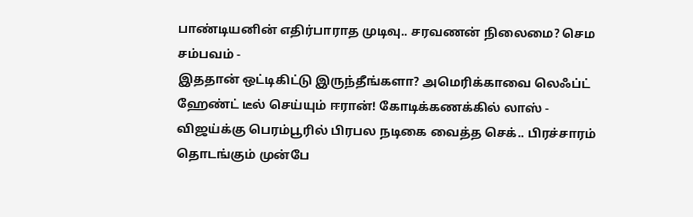பாண்டியனின் எதிர்பாராத முடிவு.. சரவணன் நிலைமை? செம சம்பவம் -
இததான் ஒட்டிகிட்டு இருந்தீங்களா? அமெரிக்காவை லெஃப்ட் ஹேண்ட் டீல் செய்யும் ஈரான்! கோடிக்கணக்கில் லாஸ் -
விஜய்க்கு பெரம்பூரில் பிரபல நடிகை வைத்த செக்.. பிரச்சாரம் தொடங்கும் முன்பே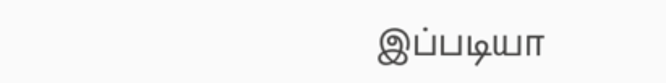இப்படியா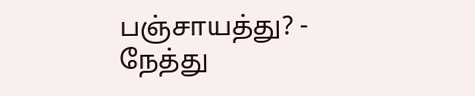பஞ்சாயத்து? -
நேத்து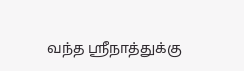வந்த ஸ்ரீநாத்துக்கு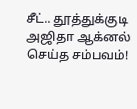சீட்.. தூத்துக்குடி அஜிதா ஆக்னல் செய்த சம்பவம்!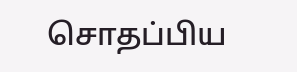சொதப்பிய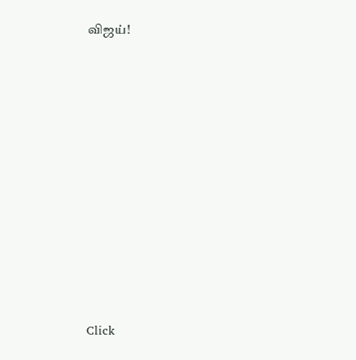விஜய்!












Click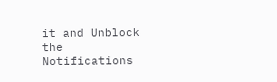it and Unblock the Notifications